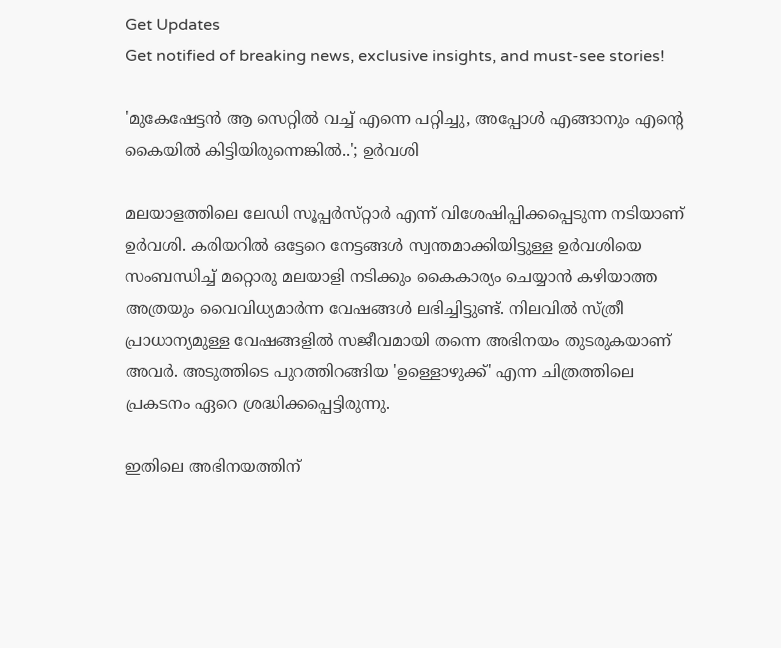Get Updates
Get notified of breaking news, exclusive insights, and must-see stories!

'മുകേഷേട്ടൻ ആ സെറ്റിൽ വച്ച് എന്നെ പറ്റിച്ചു, അപ്പോൾ എങ്ങാനും എന്റെ കൈയിൽ കിട്ടിയിരുന്നെങ്കിൽ..'; ഉർവശി

മലയാളത്തിലെ ലേഡി സൂപ്പർസ്‌റ്റാർ എന്ന് വിശേഷിപ്പിക്കപ്പെടുന്ന നടിയാണ് ഉർവശി. കരിയറിൽ ഒട്ടേറെ നേട്ടങ്ങൾ സ്വന്തമാക്കിയിട്ടുള്ള ഉർവശിയെ സംബന്ധിച്ച് മറ്റൊരു മലയാളി നടിക്കും കൈകാര്യം ചെയ്യാൻ കഴിയാത്ത അത്രയും വൈവിധ്യമാർന്ന വേഷങ്ങൾ ലഭിച്ചിട്ടുണ്ട്. നിലവിൽ സ്ത്രീ പ്രാധാന്യമുള്ള വേഷങ്ങളിൽ സജീവമായി തന്നെ അഭിനയം തുടരുകയാണ് അവർ. അടുത്തിടെ പുറത്തിറങ്ങിയ 'ഉള്ളൊഴുക്ക്' എന്ന ചിത്രത്തിലെ പ്രകടനം ഏറെ ശ്രദ്ധിക്കപ്പെട്ടിരുന്നു.

ഇതിലെ അഭിനയത്തിന്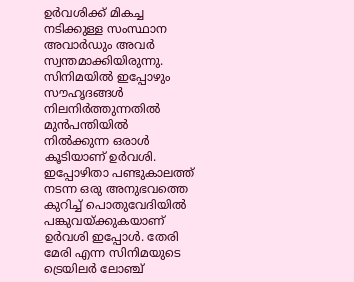ഉർവശിക്ക് മികച്ച നടിക്കുള്ള സംസ്ഥാന അവാർഡും അവർ സ്വന്തമാക്കിയിരുന്നു. സിനിമയിൽ ഇപ്പോഴും സൗഹൃദങ്ങൾ നിലനിർത്തുന്നതിൽ മുൻപന്തിയിൽ നിൽക്കുന്ന ഒരാൾ കൂടിയാണ് ഉർവശി. ഇപ്പോഴിതാ പണ്ടുകാലത്ത് നടന്ന ഒരു അനുഭവത്തെ കുറിച്ച് പൊതുവേദിയിൽ പങ്കുവയ്ക്കുകയാണ് ഉർവശി ഇപ്പോൾ. തേരി മേരി എന്ന സിനിമയുടെ ട്രെയിലർ ലോഞ്ച്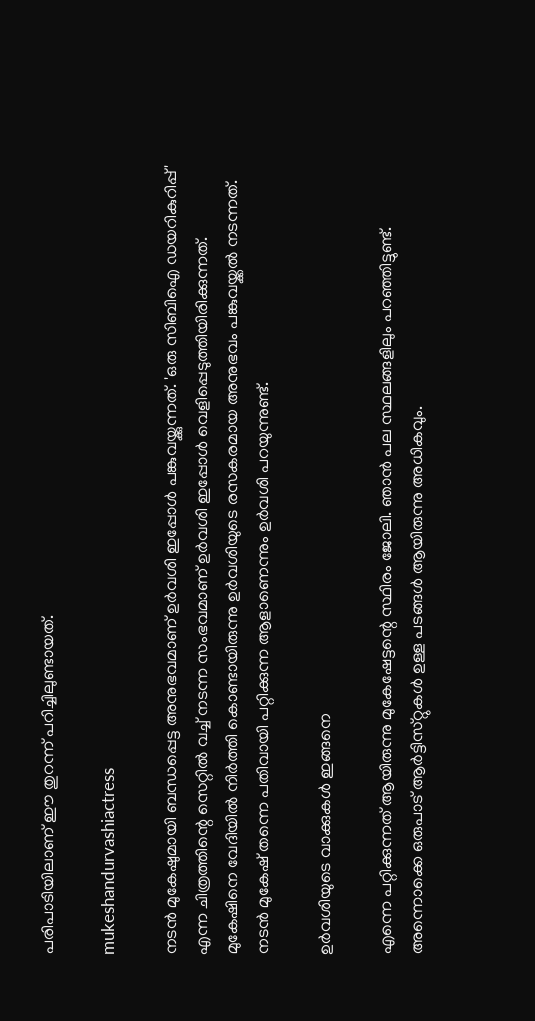പരിപാടിയിലാണ് ഈ തുറന്ന് പറിച്ചിലുണ്ടായത്.

mukeshandurvashiactress

നടൻ മുകേഷുമായി ബന്ധപ്പെട്ട അനുഭവമാണ് ഉർവശി ഇപ്പോൾ പങ്കുവയ്ക്കുന്നത്. 'ഒരു സിബിഐ ഡയറികുറിപ്പ്' എന്ന ചിത്രത്തിന്റെ സെറ്റിൽ വച്ച് നടന്ന സംഭവമാണ് ഉർവശി ഇപ്പോൾ വെളിപ്പെടുത്തിയിരിക്കുന്നത്. മുകേഷിനെ വേദിയിൽ നിർത്തി കൊണ്ടായിരുന്നു ഉർവശിയുടെ രസകരമായ അനുഭവം പങ്കുവയ്ക്കൽ നടന്നത്. നടൻ മുകേഷ് തന്നെ പതിവായി പറ്റിക്കുന്ന ആളാണെന്നും ഉർവശി പറയുന്നുണ്ട്.

ഉർവശിയുടെ വാക്കുകൾ ഇങ്ങനെ

എന്നെ പറ്റിക്കുന്നത് ആയിരുന്നു മുകേഷേട്ടന്റെ സ്ഥിരം ജോലി. ഞാൻ പല സ്ഥലങ്ങളിലും പറഞ്ഞിട്ടുണ്ട്. അന്നൊക്കെ ഒരുപാട് ആർട്ടിസ്‌റ്റുകൾ ഉള്ള പടങ്ങൾ ആയിരുന്നു അധികവും.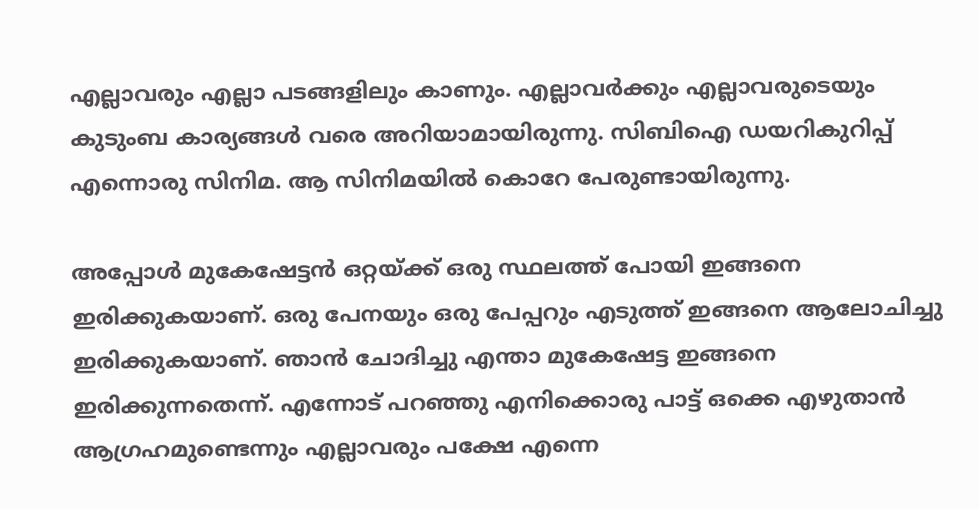എല്ലാവരും എല്ലാ പടങ്ങളിലും കാണും. എല്ലാവർക്കും എല്ലാവരുടെയും കുടുംബ കാര്യങ്ങൾ വരെ അറിയാമായിരുന്നു. സിബിഐ ഡയറികുറിപ്പ് എന്നൊരു സിനിമ. ആ സിനിമയിൽ കൊറേ പേരുണ്ടായിരുന്നു.

അപ്പോൾ മുകേഷേട്ടൻ ഒറ്റയ്ക്ക് ഒരു സ്ഥലത്ത് പോയി ഇങ്ങനെ ഇരിക്കുകയാണ്. ഒരു പേനയും ഒരു പേപ്പറും എടുത്ത് ഇങ്ങനെ ആലോചിച്ചു ഇരിക്കുകയാണ്. ഞാൻ ചോദിച്ചു എന്താ മുകേഷേട്ട ഇങ്ങനെ ഇരിക്കുന്നതെന്ന്. എന്നോട് പറഞ്ഞു എനിക്കൊരു പാട്ട് ഒക്കെ എഴുതാൻ ആഗ്രഹമുണ്ടെന്നും എല്ലാവരും പക്ഷേ എന്നെ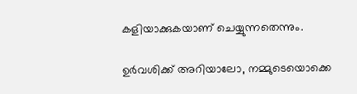കളിയാക്കുകയാണ് ചെയ്യുന്നതെന്നും.

ഉർവശിക്ക് അറിയാലോ, നമ്മുടെയൊക്കെ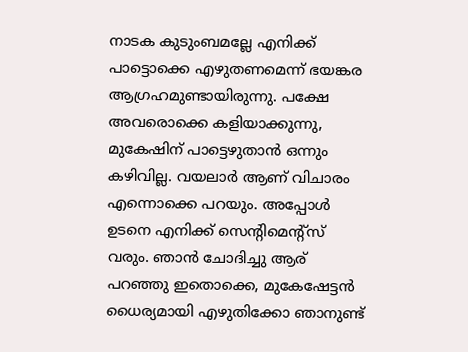നാടക കുടുംബമല്ലേ എനിക്ക് പാട്ടൊക്കെ എഴുതണമെന്ന് ഭയങ്കര ആഗ്രഹമുണ്ടായിരുന്നു. പക്ഷേ അവരൊക്കെ കളിയാക്കുന്നു, മുകേഷിന് പാട്ടെഴുതാൻ ഒന്നും കഴിവില്ല. വയലാർ ആണ് വിചാരം എന്നൊക്കെ പറയും. അപ്പോൾ ഉടനെ എനിക്ക് സെന്റിമെന്റ്സ് വരും. ഞാൻ ചോദിച്ചു ആര് പറഞ്ഞു ഇതൊക്കെ, മുകേഷേട്ടൻ ധൈര്യമായി എഴുതിക്കോ ഞാനുണ്ട്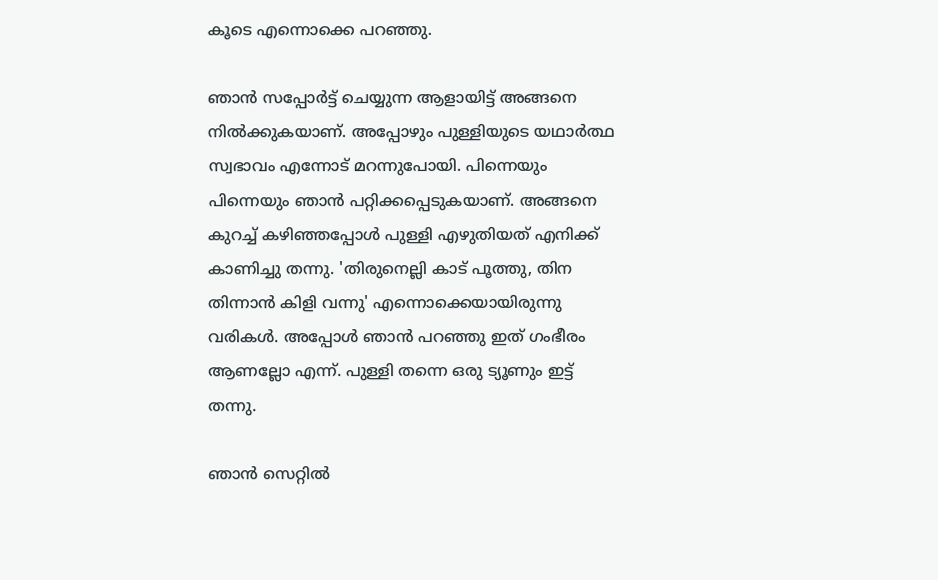കൂടെ എന്നൊക്കെ പറഞ്ഞു.

ഞാൻ സപ്പോർട്ട് ചെയ്യുന്ന ആളായിട്ട് അങ്ങനെ നിൽക്കുകയാണ്. അപ്പോഴും പുള്ളിയുടെ യഥാർത്ഥ സ്വഭാവം എന്നോട് മറന്നുപോയി. പിന്നെയും പിന്നെയും ഞാൻ പറ്റിക്കപ്പെടുകയാണ്. അങ്ങനെ കുറച്ച് കഴിഞ്ഞപ്പോൾ പുള്ളി എഴുതിയത് എനിക്ക് കാണിച്ചു തന്നു. 'തിരുനെല്ലി കാട് പൂത്തു, തിന തിന്നാൻ കിളി വന്നു' എന്നൊക്കെയായിരുന്നു വരികൾ. അപ്പോൾ ഞാൻ പറഞ്ഞു ഇത് ഗംഭീരം ആണല്ലോ എന്ന്. പുള്ളി തന്നെ ഒരു ട്യൂണും ഇട്ട് തന്നു.

ഞാൻ സെറ്റിൽ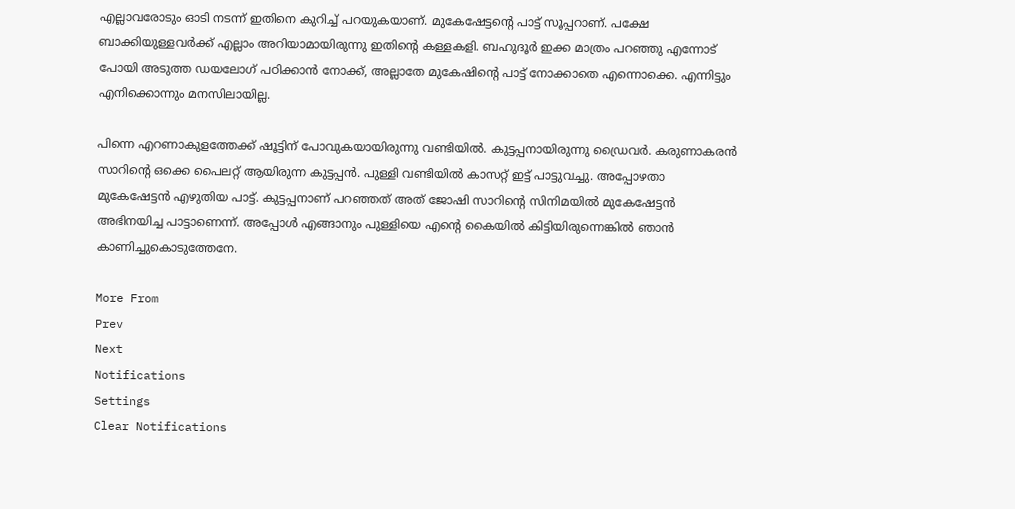എല്ലാവരോടും ഓടി നടന്ന് ഇതിനെ കുറിച്ച് പറയുകയാണ്. മുകേഷേട്ടന്റെ പാട്ട് സൂപ്പറാണ്. പക്ഷേ ബാക്കിയുള്ളവർക്ക് എല്ലാം അറിയാമായിരുന്നു ഇതിന്റെ കള്ളകളി. ബഹുദൂർ ഇക്ക മാത്രം പറഞ്ഞു എന്നോട് പോയി അടുത്ത ഡയലോഗ് പഠിക്കാൻ നോക്ക്, അല്ലാതേ മുകേഷിന്റെ പാട്ട് നോക്കാതെ എന്നൊക്കെ. എന്നിട്ടും എനിക്കൊന്നും മനസിലായില്ല.

പിന്നെ എറണാകുളത്തേക്ക് ഷൂട്ടിന് പോവുകയായിരുന്നു വണ്ടിയിൽ. കുട്ടപ്പനായിരുന്നു ഡ്രൈവർ. കരുണാകരൻ സാറിന്റെ ഒക്കെ പൈലറ്റ് ആയിരുന്ന കുട്ടപ്പൻ. പുള്ളി വണ്ടിയിൽ കാസറ്റ് ഇട്ട് പാട്ടുവച്ചു. അപ്പോഴതാ മുകേഷേട്ടൻ എഴുതിയ പാട്ട്. കുട്ടപ്പനാണ് പറഞ്ഞത് അത് ജോഷി സാറിന്റെ സിനിമയിൽ മുകേഷേട്ടൻ അഭിനയിച്ച പാട്ടാണെന്ന്. അപ്പോൾ എങ്ങാനും പുള്ളിയെ എന്റെ കൈയിൽ കിട്ടിയിരുന്നെങ്കിൽ ഞാൻ കാണിച്ചുകൊടുത്തേനേ.

More From
Prev
Next
Notifications
Settings
Clear Notifications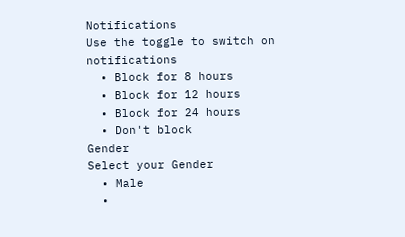Notifications
Use the toggle to switch on notifications
  • Block for 8 hours
  • Block for 12 hours
  • Block for 24 hours
  • Don't block
Gender
Select your Gender
  • Male
  •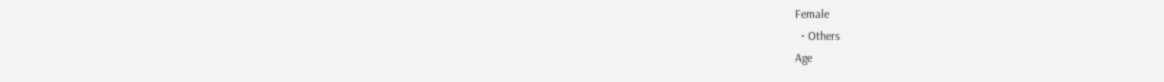Female
  • Others
Age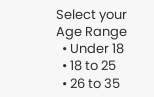Select your Age Range
  • Under 18
  • 18 to 25
  • 26 to 35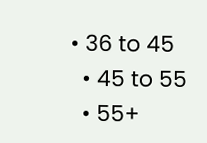• 36 to 45
  • 45 to 55
  • 55+